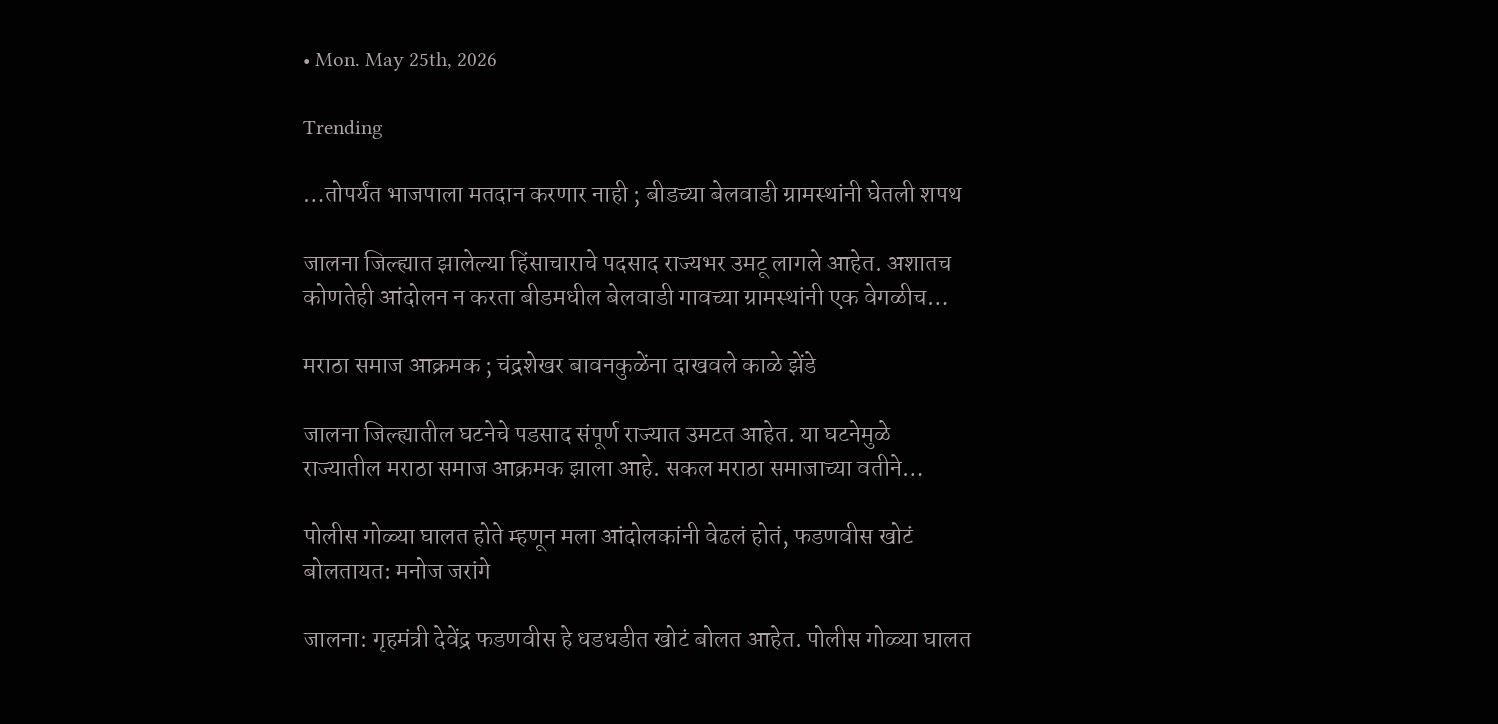• Mon. May 25th, 2026

Trending

…तोपर्यंत भाजपाला मतदान करणार नाही ; बीडच्या बेलवाडी ग्रामस्थांनी घेतली शपथ

जालना जिल्ह्यात झालेल्या हिंसाचाराचे पदसाद राज्यभर उमटू लागले आहेत. अशातच कोणतेही आंदोलन न करता बीडमधील बेलवाडी गावच्या ग्रामस्थांनी एक वेगळीच…

मराठा समाज आक्रमक ; चंद्रशेखर बावनकुळेंना दाखवले काळे झेंडे

जालना जिल्ह्यातील घटनेचे पडसाद संपूर्ण राज्यात उमटत आहेत. या घटनेमुळे राज्यातील मराठा समाज आक्रमक झाला आहे. सकल मराठा समाजाच्या वतीने…

पोलीस गोळ्या घालत होते म्हणून मला आंदोलकांनी वेढलं होतं, फडणवीस खोटं बोलतायत: मनोज जरांगे

जालना: गृहमंत्री देवेंद्र फडणवीस हे धडधडीत खोटं बोलत आहेत. पोलीस गोळ्या घालत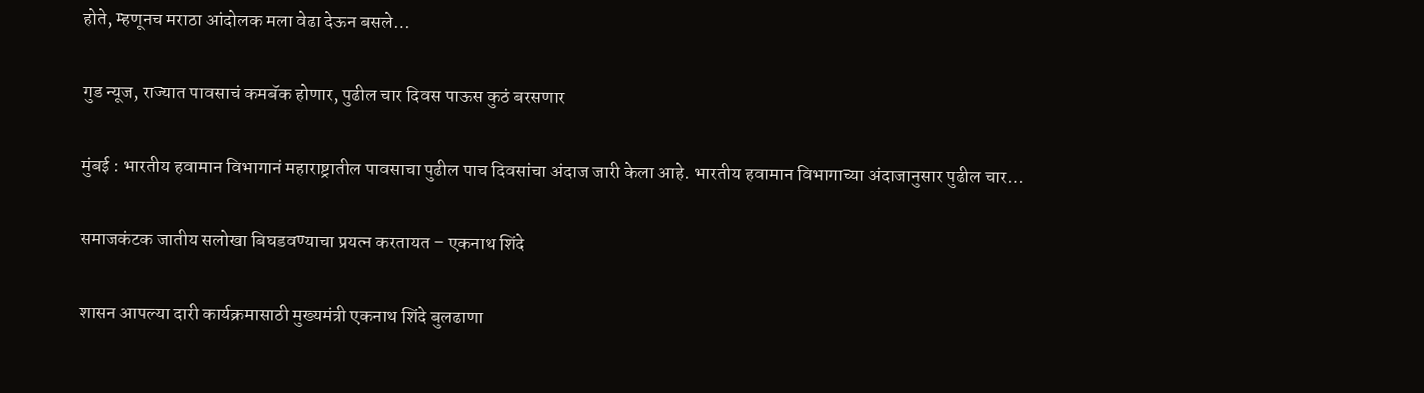होते, म्हणूनच मराठा आंदोलक मला वेढा देऊन बसले…

गुड न्यूज, राज्यात पावसाचं कमबॅक होणार, पुढील चार दिवस पाऊस कुठं बरसणार

मुंबई : भारतीय हवामान विभागानं महाराष्ट्रातील पावसाचा पुढील पाच दिवसांचा अंदाज जारी केला आहे. भारतीय हवामान विभागाच्या अंदाजानुसार पुढील चार…

समाजकंटक जातीय सलोखा बिघडवण्याचा प्रयत्न करतायत – एकनाथ शिंदे

शासन आपल्या दारी कार्यक्रमासाठी मुख्यमंत्री एकनाथ शिंदे बुलढाणा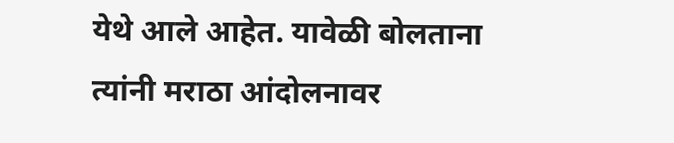येथे आले आहेत. यावेळी बोलताना त्यांनी मराठा आंदोलनावर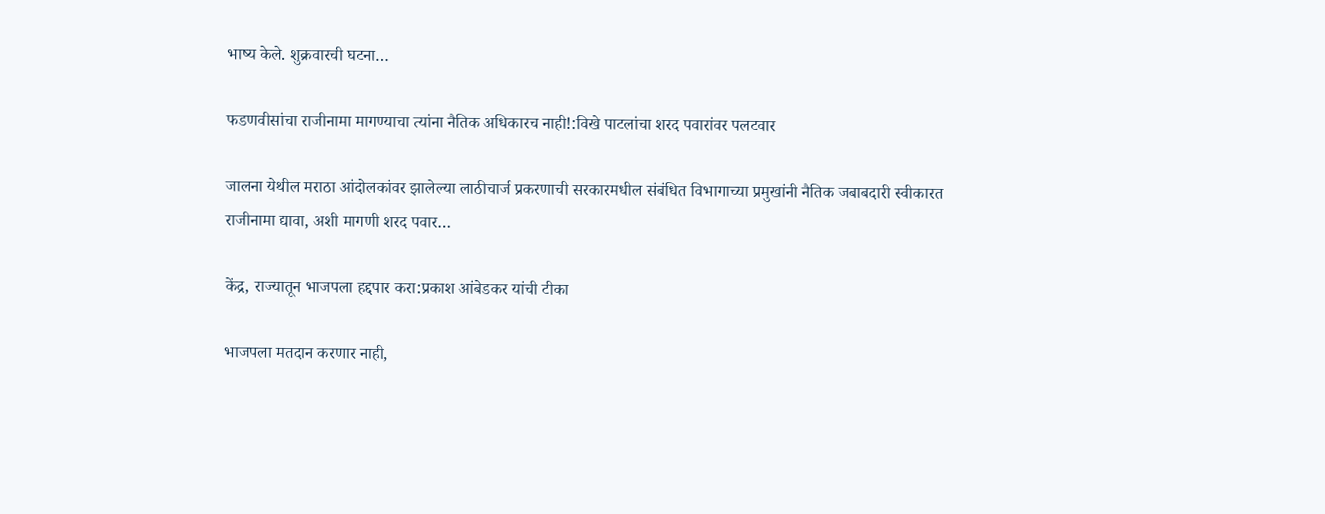भाष्य केले. शुक्रवारची घटना…

फडणवीसांचा राजीनामा मागण्याचा त्यांना नैतिक अधिकारच नाही!:विखे पाटलांचा शरद पवारांवर पलटवार

जालना येथील मराठा आंदोलकांवर झालेल्या लाठीचार्ज प्रकरणाची सरकारमधील संबंधित विभागाच्या प्रमुखांनी नैतिक जबाबदारी स्वीकारत राजीनामा द्यावा, अशी मागणी शरद पवार…

केंद्र, राज्यातून भाजपला हद्दपार करा:प्रकाश आंबेडकर यांची टीका

भाजपला मतदान करणार नाही,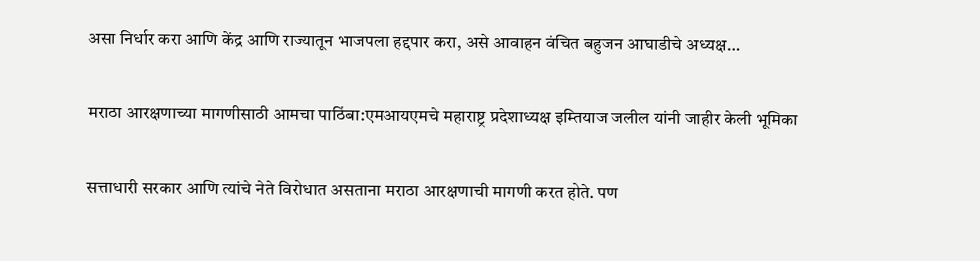असा निर्धार करा आणि केंद्र आणि राज्यातून भाजपला हद्दपार करा, असे आवाहन वंचित बहुजन आघाडीचे अध्यक्ष…

मराठा आरक्षणाच्या मागणीसाठी आमचा पाठिंबा:एमआयएमचे महाराष्ट्र प्रदेशाध्यक्ष इम्तियाज जलील यांनी जाहीर केली भूमिका

सत्ताधारी सरकार आणि त्यांचे नेते विरोधात असताना मराठा आरक्षणाची मागणी करत होते. पण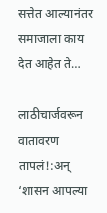सत्तेत आल्यानंतर समाजाला काय देत आहेत ते…

लाठीचार्जवरून वातावरण तापलं!:अन् ‘शासन आपल्या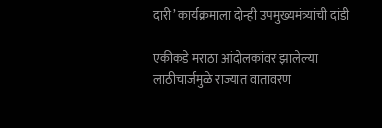दारी’ कार्यक्रमाला दोन्ही उपमुख्यमंत्र्यांची दांडी

एकीकडे मराठा आंदोलकांवर झालेल्या लाठीचार्जमुळे राज्यात वातावरण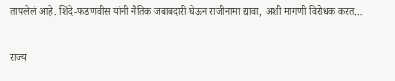तापलेलं आहे. शिंदे-फडणवीस यांनी नैतिक जबाबदारी घेऊन राजीनामा द्यावा, अशी मागणी विरोधक करत…

राज्य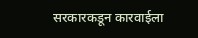सरकारकडून कारवाईला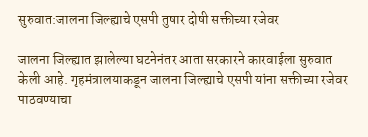सुरुवात:जालना जिल्ह्याचे एसपी तुषार दोषी सक्तीच्या रजेवर

जालना जिल्ह्यात झालेल्या घटनेनंतर आता सरकारने कारवाईला सुरुवात केली आहे. गृहमंत्रालयाकडून जालना जिल्ह्याचे एसपी यांना सक्तीच्या रजेवर पाठवण्याचा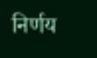निर्णय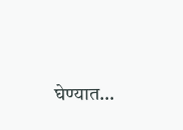घेण्यात…